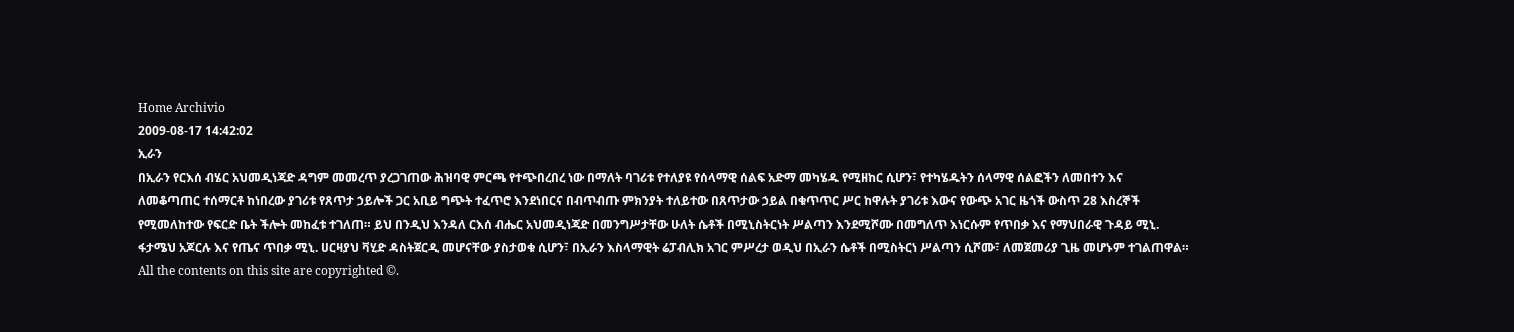Home Archivio
2009-08-17 14:42:02
ኢራን
በኢራን የርእሰ ብሄር አህመዲነጃድ ዳግም መመረጥ ያረጋገጠው ሕዝባዊ ምርጫ የተጭበረበረ ነው በማለት ባገሪቱ የተለያዩ የሰላማዊ ሰልፍ አድማ መካሄዱ የሚዘከር ሲሆን፣ የተካሄዱትን ሰላማዊ ሰልፎችን ለመበተን እና
ለመቆጣጠር ተሰማርቶ ከነበረው ያገሪቱ የጸጥታ ኃይሎች ጋር አቢይ ግጭት ተፈጥሮ እንደነበርና በብጥብጡ ምክንያት ተለይተው በጸጥታው ኃይል በቁጥጥር ሥር ከዋሉት ያገሪቱ እውና የውጭ አገር ዜጎች ውስጥ 28 እስረኞች የሚመለከተው የፍርድ ቤት ችሎት መከፈቱ ተገለጠ። ይህ በንዲህ እንዳለ ርእሰ ብሔር አህመዲነጃድ በመንግሥታቸው ሁለት ሴቶች በሚኒስትርነት ሥልጣን እንደሚሾሙ በመግለጥ እነርሱም የጥበቃ እና የማህበራዊ ጉዳይ ሚኒ. ፋታሜህ አጆርሉ እና የጤና ጥበቃ ሚኒ. ሀርዛያህ ቫሂድ ዳስትጀርዲ መሆናቸው ያስታወቁ ሲሆን፣ በኢራን እስላማዊት ሬፓብሊክ አገር ምሥረታ ወዲህ በኢራን ሴቶች በሚስትርነ ሥልጣን ሲሾሙ፣ ለመጀመሪያ ጊዜ መሆኑም ተገልጠዋል።
All the contents on this site are copyrighted ©.